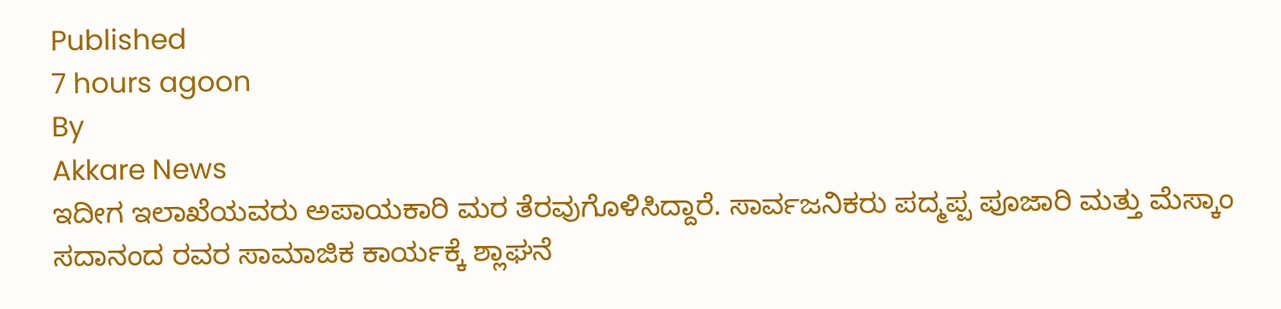Published
7 hours agoon
By
Akkare News
ಇದೀಗ ಇಲಾಖೆಯವರು ಅಪಾಯಕಾರಿ ಮರ ತೆರವುಗೊಳಿಸಿದ್ದಾರೆ. ಸಾರ್ವಜನಿಕರು ಪದ್ಮಪ್ಪ ಪೂಜಾರಿ ಮತ್ತು ಮೆಸ್ಕಾಂ ಸದಾನಂದ ರವರ ಸಾಮಾಜಿಕ ಕಾರ್ಯಕ್ಕೆ ಶ್ಲಾಘನೆ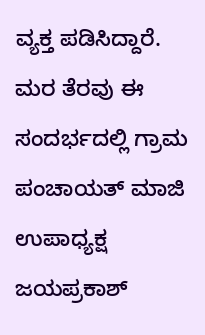ವ್ಯಕ್ತ ಪಡಿಸಿದ್ದಾರೆ. ಮರ ತೆರವು ಈ ಸಂದರ್ಭದಲ್ಲಿ ಗ್ರಾಮ ಪಂಚಾಯತ್ ಮಾಜಿ ಉಪಾಧ್ಯಕ್ಷ ಜಯಪ್ರಕಾಶ್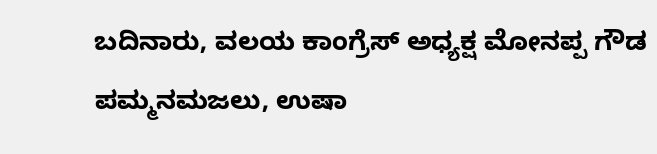ಬದಿನಾರು, ವಲಯ ಕಾಂಗ್ರೆಸ್ ಅಧ್ಯಕ್ಷ ಮೋನಪ್ಪ ಗೌಡ ಪಮ್ಮನಮಜಲು, ಉಷಾ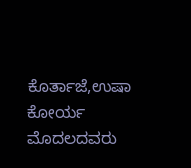ಕೊರ್ತಾಜೆ,ಉಷಾ ಕೋರ್ಯ ಮೊದಲದವರು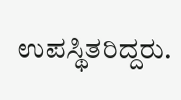ಉಪಸ್ಥಿತರಿದ್ದರು.